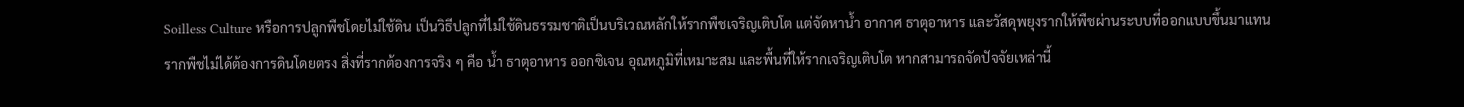Soilless Culture หรือการปลูกพืชโดยไม่ใช้ดิน เป็นวิธีปลูกที่ไม่ใช้ดินธรรมชาติเป็นบริเวณหลักให้รากพืชเจริญเติบโต แต่จัดหาน้ำ อากาศ ธาตุอาหาร และวัสดุพยุงรากให้พืชผ่านระบบที่ออกแบบขึ้นมาแทน
รากพืชไม่ได้ต้องการดินโดยตรง สิ่งที่รากต้องการจริง ๆ คือ น้ำ ธาตุอาหาร ออกซิเจน อุณหภูมิที่เหมาะสม และพื้นที่ให้รากเจริญเติบโต หากสามารถจัดปัจจัยเหล่านี้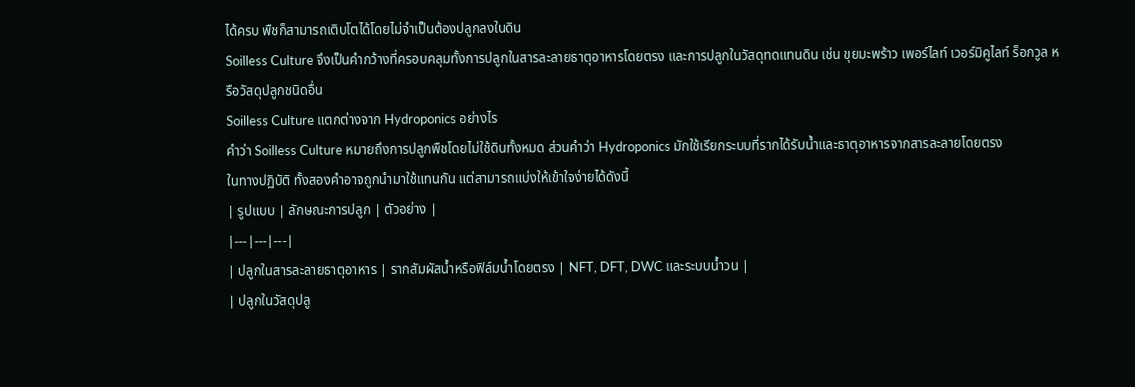ได้ครบ พืชก็สามารถเติบโตได้โดยไม่จำเป็นต้องปลูกลงในดิน
Soilless Culture จึงเป็นคำกว้างที่ครอบคลุมทั้งการปลูกในสารละลายธาตุอาหารโดยตรง และการปลูกในวัสดุทดแทนดิน เช่น ขุยมะพร้าว เพอร์ไลท์ เวอร์มิคูไลท์ ร็อกวูล หรือวัสดุปลูกชนิดอื่น
Soilless Culture แตกต่างจาก Hydroponics อย่างไร
คำว่า Soilless Culture หมายถึงการปลูกพืชโดยไม่ใช้ดินทั้งหมด ส่วนคำว่า Hydroponics มักใช้เรียกระบบที่รากได้รับน้ำและธาตุอาหารจากสารละลายโดยตรง
ในทางปฏิบัติ ทั้งสองคำอาจถูกนำมาใช้แทนกัน แต่สามารถแบ่งให้เข้าใจง่ายได้ดังนี้
| รูปแบบ | ลักษณะการปลูก | ตัวอย่าง |
|---|---|---|
| ปลูกในสารละลายธาตุอาหาร | รากสัมผัสน้ำหรือฟิล์มน้ำโดยตรง | NFT, DFT, DWC และระบบน้ำวน |
| ปลูกในวัสดุปลู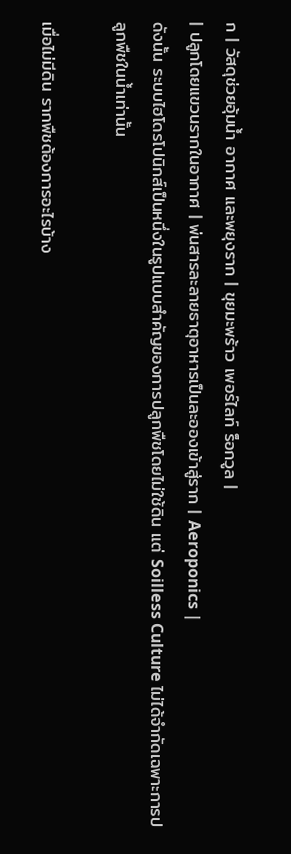ก | วัสดุช่วยอุ้มน้ำ อากาศ และพยุงราก | ขุยมะพร้าว เพอร์ไลท์ ร็อกวูล |
| ปลูกโดยแขวนรากในอากาศ | พ่นสารละลายธาตุอาหารเป็นละอองเข้าสู่ราก | Aeroponics |
ดังนั้น ระบบไฮโดรโปนิกส์เป็นหนึ่งในรูปแบบสำคัญของการปลูกพืชโดยไม่ใช้ดิน แต่ Soilless Culture ไม่ได้จำกัดเฉพาะการปลูกพืชในน้ำเท่านั้น

เมื่อไม่มีดิน รากพืชต้องการอะไรบ้าง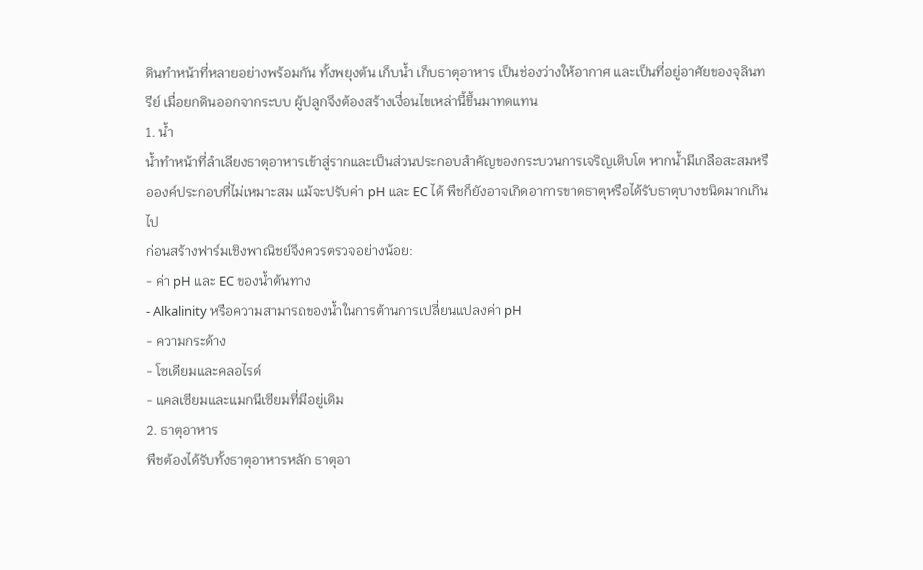ดินทำหน้าที่หลายอย่างพร้อมกัน ทั้งพยุงต้น เก็บน้ำ เก็บธาตุอาหาร เป็นช่องว่างให้อากาศ และเป็นที่อยู่อาศัยของจุลินทรีย์ เมื่อยกดินออกจากระบบ ผู้ปลูกจึงต้องสร้างเงื่อนไขเหล่านี้ขึ้นมาทดแทน
1. น้ำ
น้ำทำหน้าที่ลำเลียงธาตุอาหารเข้าสู่รากและเป็นส่วนประกอบสำคัญของกระบวนการเจริญเติบโต หากน้ำมีเกลือสะสมหรือองค์ประกอบที่ไม่เหมาะสม แม้จะปรับค่า pH และ EC ได้ พืชก็ยังอาจเกิดอาการขาดธาตุหรือได้รับธาตุบางชนิดมากเกินไป
ก่อนสร้างฟาร์มเชิงพาณิชย์จึงควรตรวจอย่างน้อย:
- ค่า pH และ EC ของน้ำต้นทาง
- Alkalinity หรือความสามารถของน้ำในการต้านการเปลี่ยนแปลงค่า pH
- ความกระด้าง
- โซเดียมและคลอไรด์
- แคลเซียมและแมกนีเซียมที่มีอยู่เดิม
2. ธาตุอาหาร
พืชต้องได้รับทั้งธาตุอาหารหลัก ธาตุอา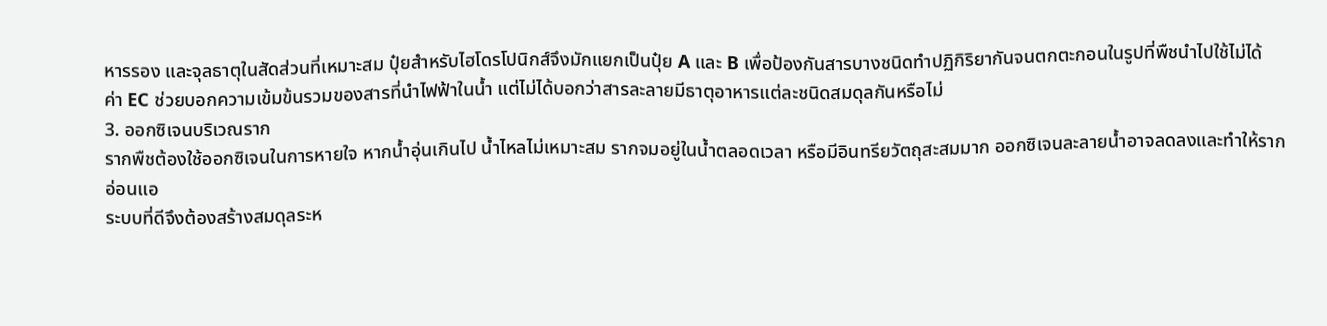หารรอง และจุลธาตุในสัดส่วนที่เหมาะสม ปุ๋ยสำหรับไฮโดรโปนิกส์จึงมักแยกเป็นปุ๋ย A และ B เพื่อป้องกันสารบางชนิดทำปฏิกิริยากันจนตกตะกอนในรูปที่พืชนำไปใช้ไม่ได้
ค่า EC ช่วยบอกความเข้มข้นรวมของสารที่นำไฟฟ้าในน้ำ แต่ไม่ได้บอกว่าสารละลายมีธาตุอาหารแต่ละชนิดสมดุลกันหรือไม่
3. ออกซิเจนบริเวณราก
รากพืชต้องใช้ออกซิเจนในการหายใจ หากน้ำอุ่นเกินไป น้ำไหลไม่เหมาะสม รากจมอยู่ในน้ำตลอดเวลา หรือมีอินทรียวัตถุสะสมมาก ออกซิเจนละลายน้ำอาจลดลงและทำให้รากอ่อนแอ
ระบบที่ดีจึงต้องสร้างสมดุลระห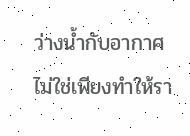ว่างน้ำกับอากาศ ไม่ใช่เพียงทำให้รา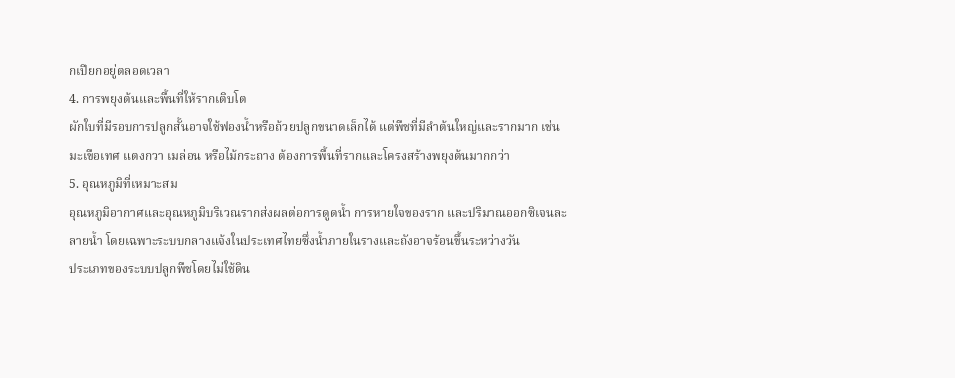กเปียกอยู่ตลอดเวลา
4. การพยุงต้นและพื้นที่ให้รากเติบโต
ผักใบที่มีรอบการปลูกสั้นอาจใช้ฟองน้ำหรือถ้วยปลูกขนาดเล็กได้ แต่พืชที่มีลำต้นใหญ่และรากมาก เช่น มะเขือเทศ แตงกวา เมล่อน หรือไม้กระถาง ต้องการพื้นที่รากและโครงสร้างพยุงต้นมากกว่า
5. อุณหภูมิที่เหมาะสม
อุณหภูมิอากาศและอุณหภูมิบริเวณรากส่งผลต่อการดูดน้ำ การหายใจของราก และปริมาณออกซิเจนละลายน้ำ โดยเฉพาะระบบกลางแจ้งในประเทศไทยซึ่งน้ำภายในรางและถังอาจร้อนขึ้นระหว่างวัน
ประเภทของระบบปลูกพืชโดยไม่ใช้ดิน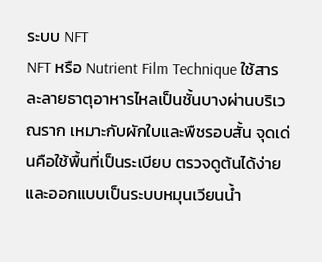ระบบ NFT
NFT หรือ Nutrient Film Technique ใช้สารละลายธาตุอาหารไหลเป็นชั้นบางผ่านบริเวณราก เหมาะกับผักใบและพืชรอบสั้น จุดเด่นคือใช้พื้นที่เป็นระเบียบ ตรวจดูต้นได้ง่าย และออกแบบเป็นระบบหมุนเวียนน้ำ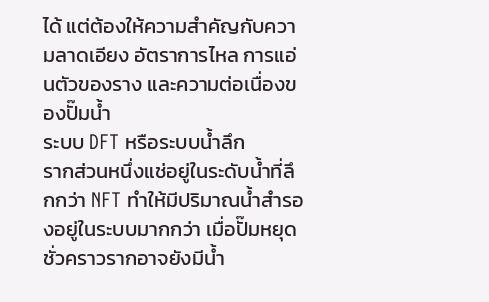ได้ แต่ต้องให้ความสำคัญกับความลาดเอียง อัตราการไหล การแอ่นตัวของราง และความต่อเนื่องของปั๊มน้ำ
ระบบ DFT หรือระบบน้ำลึก
รากส่วนหนึ่งแช่อยู่ในระดับน้ำที่ลึกกว่า NFT ทำให้มีปริมาณน้ำสำรองอยู่ในระบบมากกว่า เมื่อปั๊มหยุดชั่วคราวรากอาจยังมีน้ำ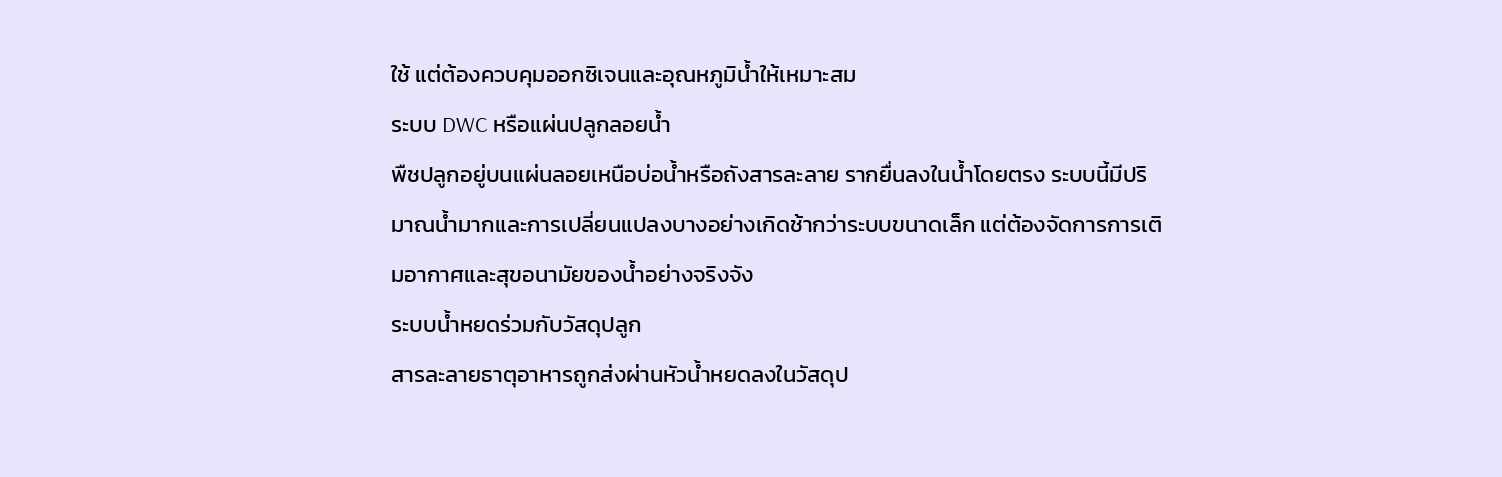ใช้ แต่ต้องควบคุมออกซิเจนและอุณหภูมิน้ำให้เหมาะสม
ระบบ DWC หรือแผ่นปลูกลอยน้ำ
พืชปลูกอยู่บนแผ่นลอยเหนือบ่อน้ำหรือถังสารละลาย รากยื่นลงในน้ำโดยตรง ระบบนี้มีปริมาณน้ำมากและการเปลี่ยนแปลงบางอย่างเกิดช้ากว่าระบบขนาดเล็ก แต่ต้องจัดการการเติมอากาศและสุขอนามัยของน้ำอย่างจริงจัง
ระบบน้ำหยดร่วมกับวัสดุปลูก
สารละลายธาตุอาหารถูกส่งผ่านหัวน้ำหยดลงในวัสดุป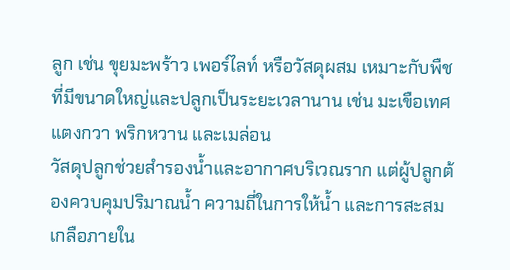ลูก เช่น ขุยมะพร้าว เพอร์ไลท์ หรือวัสดุผสม เหมาะกับพืชที่มีขนาดใหญ่และปลูกเป็นระยะเวลานาน เช่น มะเขือเทศ แตงกวา พริกหวาน และเมล่อน
วัสดุปลูกช่วยสำรองน้ำและอากาศบริเวณราก แต่ผู้ปลูกต้องควบคุมปริมาณน้ำ ความถี่ในการให้น้ำ และการสะสมเกลือภายใน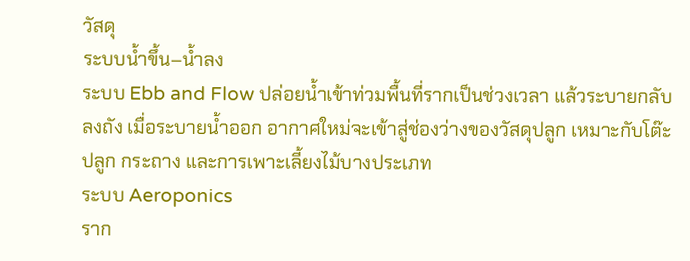วัสดุ
ระบบน้ำขึ้น–น้ำลง
ระบบ Ebb and Flow ปล่อยน้ำเข้าท่วมพื้นที่รากเป็นช่วงเวลา แล้วระบายกลับลงถัง เมื่อระบายน้ำออก อากาศใหม่จะเข้าสู่ช่องว่างของวัสดุปลูก เหมาะกับโต๊ะปลูก กระถาง และการเพาะเลี้ยงไม้บางประเภท
ระบบ Aeroponics
ราก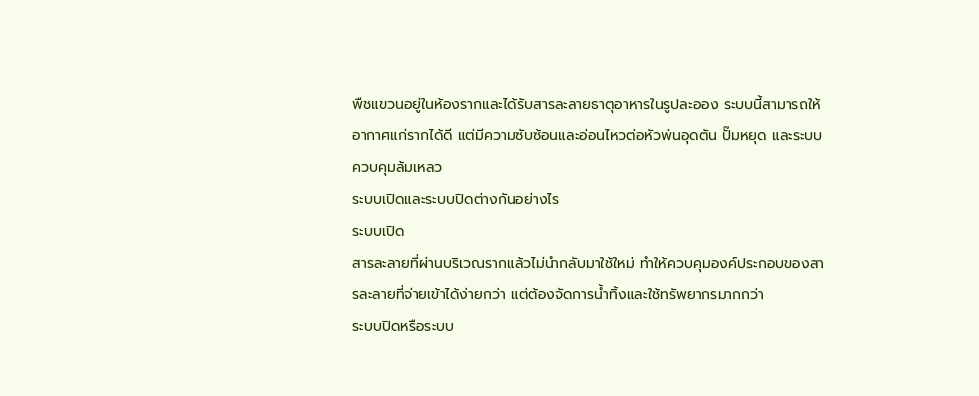พืชแขวนอยู่ในห้องรากและได้รับสารละลายธาตุอาหารในรูปละออง ระบบนี้สามารถให้อากาศแก่รากได้ดี แต่มีความซับซ้อนและอ่อนไหวต่อหัวพ่นอุดตัน ปั๊มหยุด และระบบควบคุมล้มเหลว
ระบบเปิดและระบบปิดต่างกันอย่างไร
ระบบเปิด
สารละลายที่ผ่านบริเวณรากแล้วไม่นำกลับมาใช้ใหม่ ทำให้ควบคุมองค์ประกอบของสารละลายที่จ่ายเข้าได้ง่ายกว่า แต่ต้องจัดการน้ำทิ้งและใช้ทรัพยากรมากกว่า
ระบบปิดหรือระบบ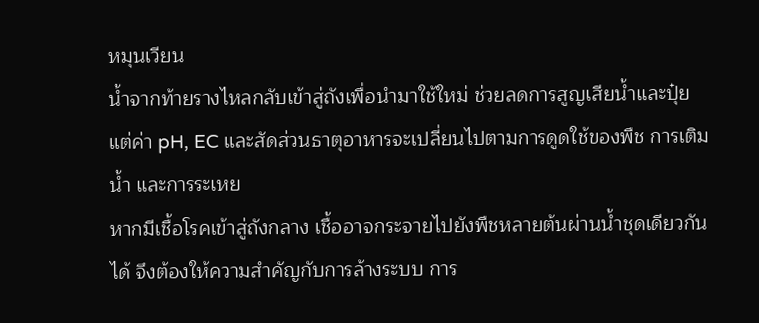หมุนเวียน
น้ำจากท้ายรางไหลกลับเข้าสู่ถังเพื่อนำมาใช้ใหม่ ช่วยลดการสูญเสียน้ำและปุ๋ย แต่ค่า pH, EC และสัดส่วนธาตุอาหารจะเปลี่ยนไปตามการดูดใช้ของพืช การเติมน้ำ และการระเหย
หากมีเชื้อโรคเข้าสู่ถังกลาง เชื้ออาจกระจายไปยังพืชหลายต้นผ่านน้ำชุดเดียวกันได้ จึงต้องให้ความสำคัญกับการล้างระบบ การ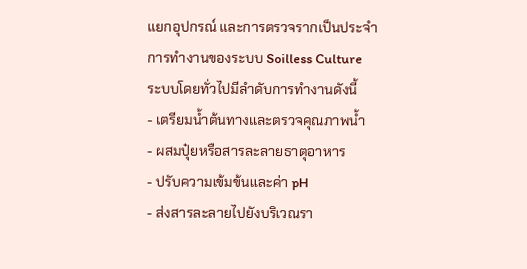แยกอุปกรณ์ และการตรวจรากเป็นประจำ
การทำงานของระบบ Soilless Culture
ระบบโดยทั่วไปมีลำดับการทำงานดังนี้
- เตรียมน้ำต้นทางและตรวจคุณภาพน้ำ
- ผสมปุ๋ยหรือสารละลายธาตุอาหาร
- ปรับความเข้มข้นและค่า pH
- ส่งสารละลายไปยังบริเวณรา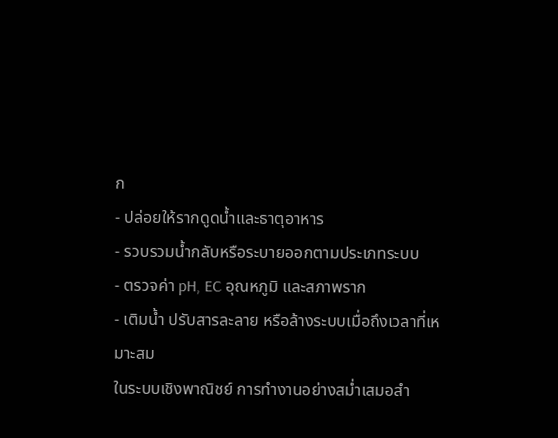ก
- ปล่อยให้รากดูดน้ำและธาตุอาหาร
- รวบรวมน้ำกลับหรือระบายออกตามประเภทระบบ
- ตรวจค่า pH, EC อุณหภูมิ และสภาพราก
- เติมน้ำ ปรับสารละลาย หรือล้างระบบเมื่อถึงเวลาที่เหมาะสม
ในระบบเชิงพาณิชย์ การทำงานอย่างสม่ำเสมอสำ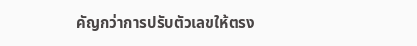คัญกว่าการปรับตัวเลขให้ตรง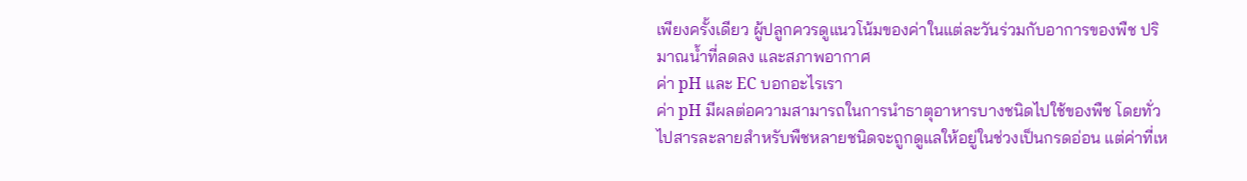เพียงครั้งเดียว ผู้ปลูกควรดูแนวโน้มของค่าในแต่ละวันร่วมกับอาการของพืช ปริมาณน้ำที่ลดลง และสภาพอากาศ
ค่า pH และ EC บอกอะไรเรา
ค่า pH มีผลต่อความสามารถในการนำธาตุอาหารบางชนิดไปใช้ของพืช โดยทั่วไปสารละลายสำหรับพืชหลายชนิดจะถูกดูแลให้อยู่ในช่วงเป็นกรดอ่อน แต่ค่าที่เห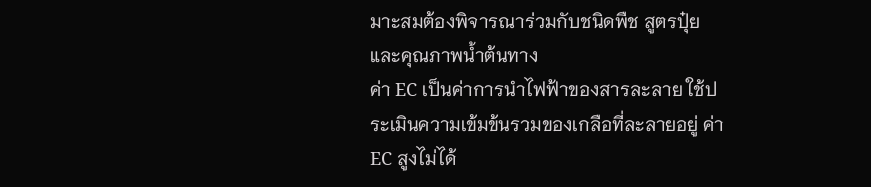มาะสมต้องพิจารณาร่วมกับชนิดพืช สูตรปุ๋ย และคุณภาพน้ำต้นทาง
ค่า EC เป็นค่าการนำไฟฟ้าของสารละลาย ใช้ประเมินความเข้มข้นรวมของเกลือที่ละลายอยู่ ค่า EC สูงไม่ได้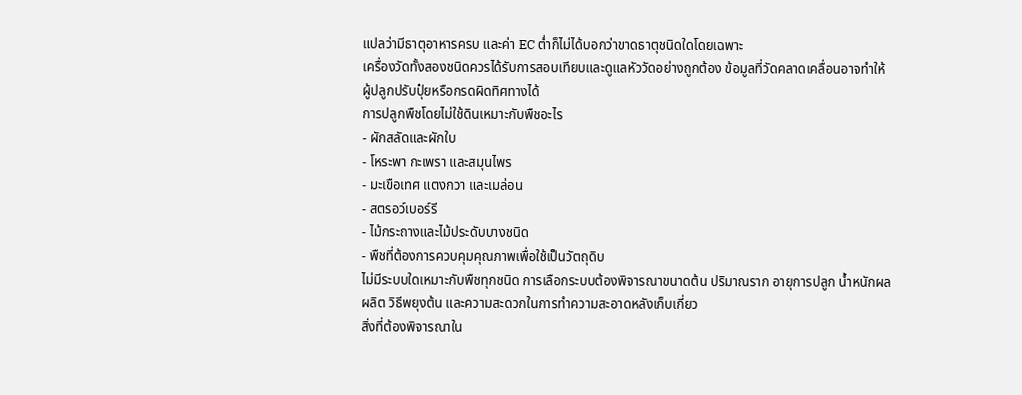แปลว่ามีธาตุอาหารครบ และค่า EC ต่ำก็ไม่ได้บอกว่าขาดธาตุชนิดใดโดยเฉพาะ
เครื่องวัดทั้งสองชนิดควรได้รับการสอบเทียบและดูแลหัววัดอย่างถูกต้อง ข้อมูลที่วัดคลาดเคลื่อนอาจทำให้ผู้ปลูกปรับปุ๋ยหรือกรดผิดทิศทางได้
การปลูกพืชโดยไม่ใช้ดินเหมาะกับพืชอะไร
- ผักสลัดและผักใบ
- โหระพา กะเพรา และสมุนไพร
- มะเขือเทศ แตงกวา และเมล่อน
- สตรอว์เบอร์รี
- ไม้กระถางและไม้ประดับบางชนิด
- พืชที่ต้องการควบคุมคุณภาพเพื่อใช้เป็นวัตถุดิบ
ไม่มีระบบใดเหมาะกับพืชทุกชนิด การเลือกระบบต้องพิจารณาขนาดต้น ปริมาณราก อายุการปลูก น้ำหนักผลผลิต วิธีพยุงต้น และความสะดวกในการทำความสะอาดหลังเก็บเกี่ยว
สิ่งที่ต้องพิจารณาใน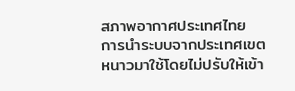สภาพอากาศประเทศไทย
การนำระบบจากประเทศเขตหนาวมาใช้โดยไม่ปรับให้เข้า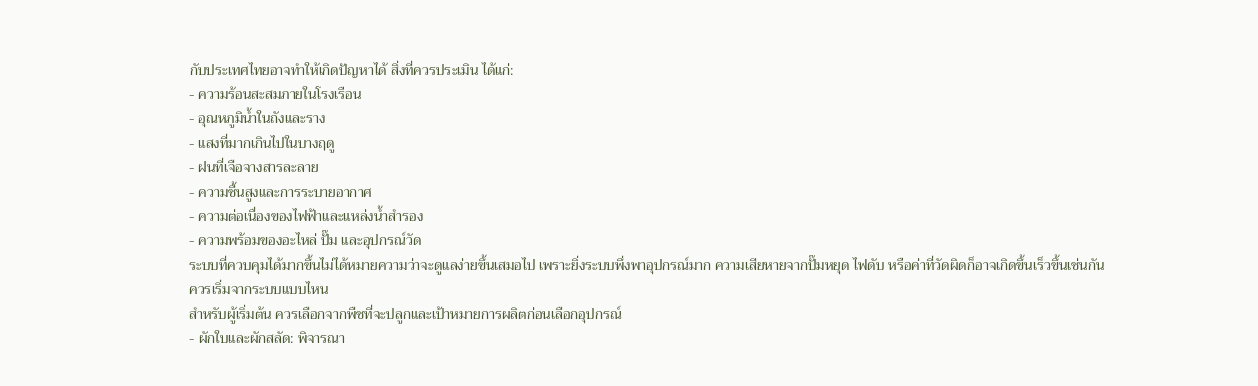กับประเทศไทยอาจทำให้เกิดปัญหาได้ สิ่งที่ควรประเมิน ได้แก่:
- ความร้อนสะสมภายในโรงเรือน
- อุณหภูมิน้ำในถังและราง
- แสงที่มากเกินไปในบางฤดู
- ฝนที่เจือจางสารละลาย
- ความชื้นสูงและการระบายอากาศ
- ความต่อเนื่องของไฟฟ้าและแหล่งน้ำสำรอง
- ความพร้อมของอะไหล่ ปั๊ม และอุปกรณ์วัด
ระบบที่ควบคุมได้มากขึ้นไม่ได้หมายความว่าจะดูแลง่ายขึ้นเสมอไป เพราะยิ่งระบบพึ่งพาอุปกรณ์มาก ความเสียหายจากปั๊มหยุด ไฟดับ หรือค่าที่วัดผิดก็อาจเกิดขึ้นเร็วขึ้นเช่นกัน
ควรเริ่มจากระบบแบบไหน
สำหรับผู้เริ่มต้น ควรเลือกจากพืชที่จะปลูกและเป้าหมายการผลิตก่อนเลือกอุปกรณ์
- ผักใบและผักสลัด: พิจารณา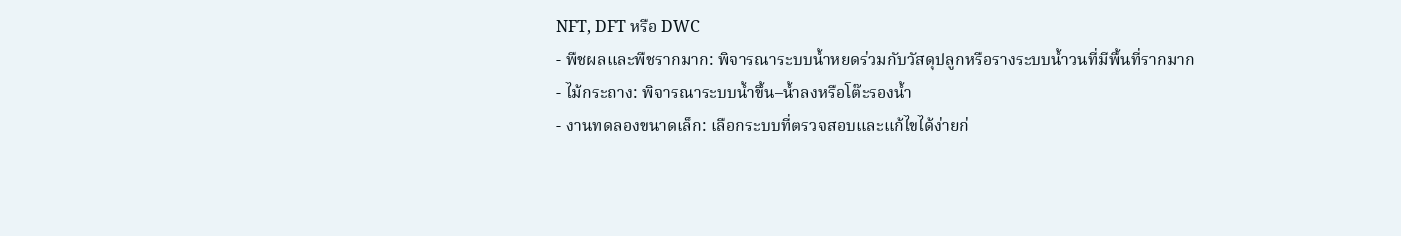NFT, DFT หรือ DWC
- พืชผลและพืชรากมาก: พิจารณาระบบน้ำหยดร่วมกับวัสดุปลูกหรือรางระบบน้ำวนที่มีพื้นที่รากมาก
- ไม้กระถาง: พิจารณาระบบน้ำขึ้น–น้ำลงหรือโต๊ะรองน้ำ
- งานทดลองขนาดเล็ก: เลือกระบบที่ตรวจสอบและแก้ไขได้ง่ายก่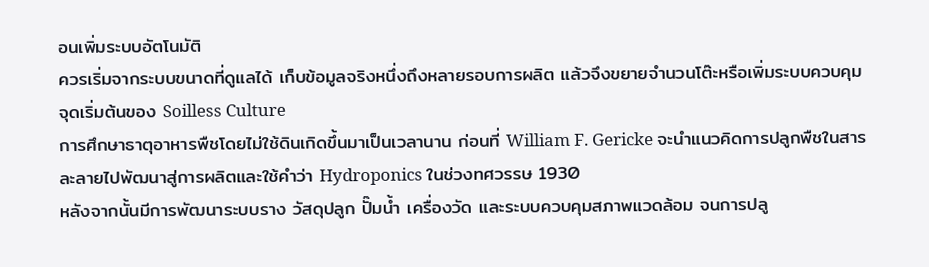อนเพิ่มระบบอัตโนมัติ
ควรเริ่มจากระบบขนาดที่ดูแลได้ เก็บข้อมูลจริงหนึ่งถึงหลายรอบการผลิต แล้วจึงขยายจำนวนโต๊ะหรือเพิ่มระบบควบคุม
จุดเริ่มต้นของ Soilless Culture
การศึกษาธาตุอาหารพืชโดยไม่ใช้ดินเกิดขึ้นมาเป็นเวลานาน ก่อนที่ William F. Gericke จะนำแนวคิดการปลูกพืชในสารละลายไปพัฒนาสู่การผลิตและใช้คำว่า Hydroponics ในช่วงทศวรรษ 1930
หลังจากนั้นมีการพัฒนาระบบราง วัสดุปลูก ปั๊มน้ำ เครื่องวัด และระบบควบคุมสภาพแวดล้อม จนการปลู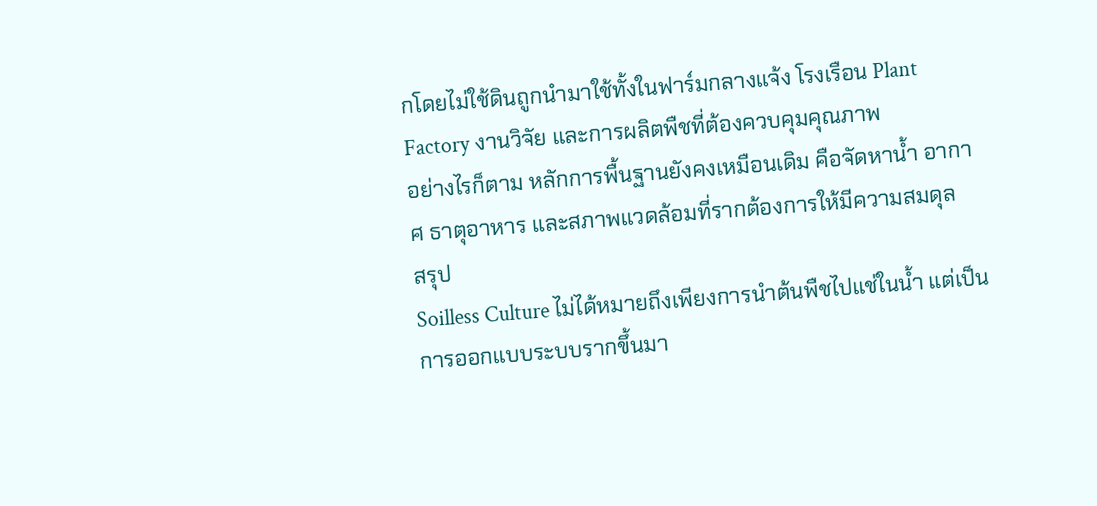กโดยไม่ใช้ดินถูกนำมาใช้ทั้งในฟาร์มกลางแจ้ง โรงเรือน Plant Factory งานวิจัย และการผลิตพืชที่ต้องควบคุมคุณภาพ
อย่างไรก็ตาม หลักการพื้นฐานยังคงเหมือนเดิม คือจัดหาน้ำ อากาศ ธาตุอาหาร และสภาพแวดล้อมที่รากต้องการให้มีความสมดุล
สรุป
Soilless Culture ไม่ได้หมายถึงเพียงการนำต้นพืชไปแช่ในน้ำ แต่เป็นการออกแบบระบบรากขึ้นมา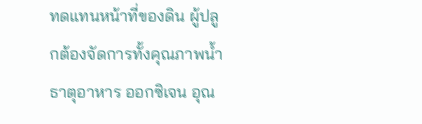ทดแทนหน้าที่ของดิน ผู้ปลูกต้องจัดการทั้งคุณภาพน้ำ ธาตุอาหาร ออกซิเจน อุณ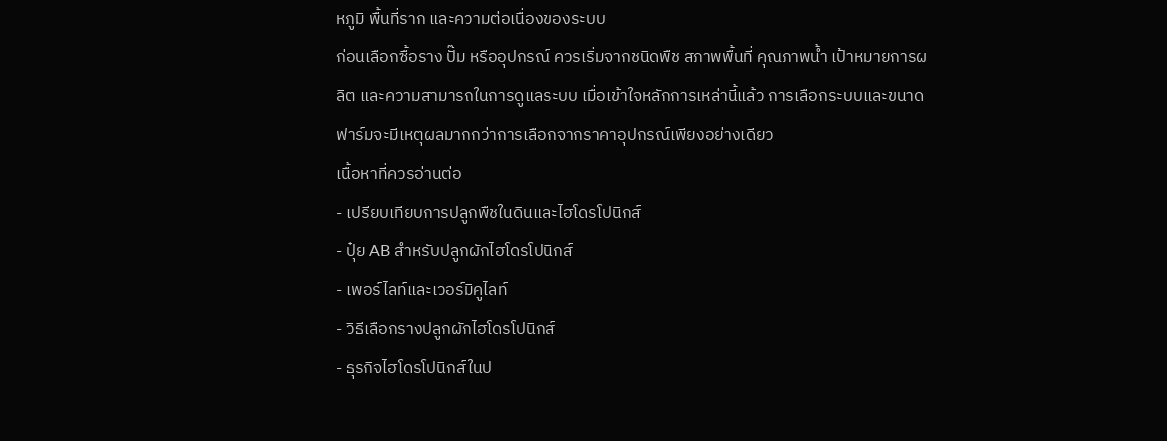หภูมิ พื้นที่ราก และความต่อเนื่องของระบบ
ก่อนเลือกซื้อราง ปั๊ม หรืออุปกรณ์ ควรเริ่มจากชนิดพืช สภาพพื้นที่ คุณภาพน้ำ เป้าหมายการผลิต และความสามารถในการดูแลระบบ เมื่อเข้าใจหลักการเหล่านี้แล้ว การเลือกระบบและขนาดฟาร์มจะมีเหตุผลมากกว่าการเลือกจากราคาอุปกรณ์เพียงอย่างเดียว
เนื้อหาที่ควรอ่านต่อ
- เปรียบเทียบการปลูกพืชในดินและไฮโดรโปนิกส์
- ปุ๋ย AB สำหรับปลูกผักไฮโดรโปนิกส์
- เพอร์ไลท์และเวอร์มิคูไลท์
- วิธีเลือกรางปลูกผักไฮโดรโปนิกส์
- ธุรกิจไฮโดรโปนิกส์ในป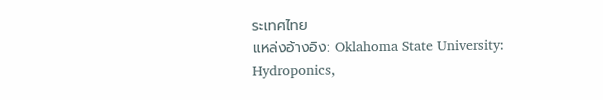ระเทศไทย
แหล่งอ้างอิง: Oklahoma State University: Hydroponics,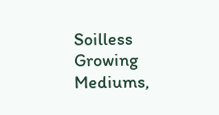Soilless Growing Mediums,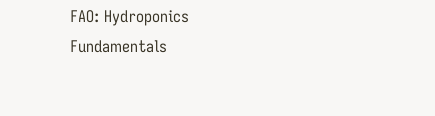FAO: Hydroponics Fundamentals